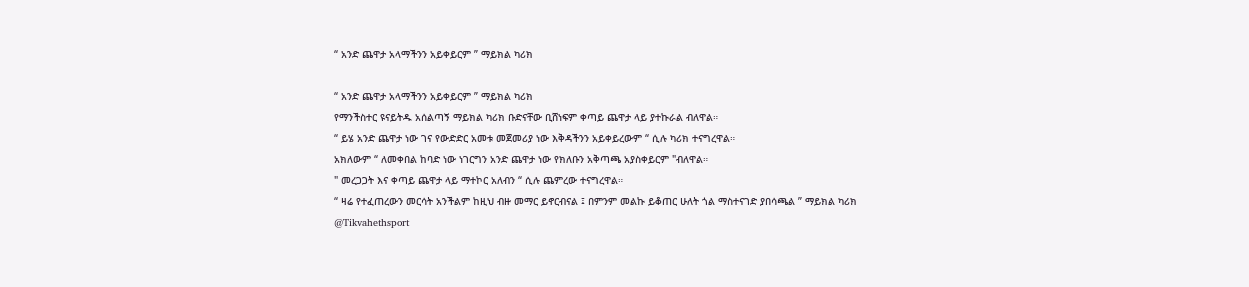“ አንድ ጨዋታ አላማችንን አይቀይርም ” ማይክል ካሪክ

“ አንድ ጨዋታ አላማችንን አይቀይርም ” ማይክል ካሪክ
የማንችስተር ዩናይትዱ አሰልጣኝ ማይክል ካሪክ ቡድናቸው ቢሸነፍም ቀጣይ ጨዋታ ላይ ያተኩራል ብለዋል።
“ ይሄ አንድ ጨዋታ ነው ገና የውድድር አመቱ መጀመሪያ ነው እቅዳችንን አይቀይረውም “ ሲሉ ካሪክ ተናግረዋል።
አክለውም “ ለመቀበል ከባድ ነው ነገርግን አንድ ጨዋታ ነው የክለቡን አቅጣጫ አያስቀይርም "ብለዋል።
" መረጋጋት እና ቀጣይ ጨዋታ ላይ ማተኮር አለብን “ ሲሉ ጨምረው ተናግረዋል።
“ ዛሬ የተፈጠረውን መርሳት አንችልም ከዚህ ብዙ መማር ይኖርብናል ፤ በምንም መልኩ ይቆጠር ሁለት ጎል ማስተናገድ ያበሳጫል ” ማይክል ካሪክ
@Tikvahethsport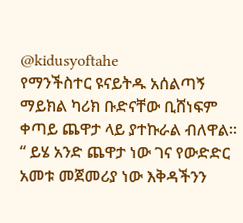@kidusyoftahe
የማንችስተር ዩናይትዱ አሰልጣኝ ማይክል ካሪክ ቡድናቸው ቢሸነፍም ቀጣይ ጨዋታ ላይ ያተኩራል ብለዋል።
“ ይሄ አንድ ጨዋታ ነው ገና የውድድር አመቱ መጀመሪያ ነው እቅዳችንን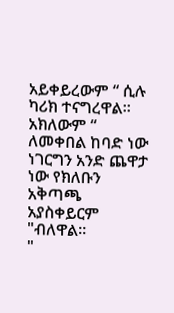አይቀይረውም “ ሲሉ ካሪክ ተናግረዋል።
አክለውም “ ለመቀበል ከባድ ነው ነገርግን አንድ ጨዋታ ነው የክለቡን አቅጣጫ አያስቀይርም "ብለዋል።
"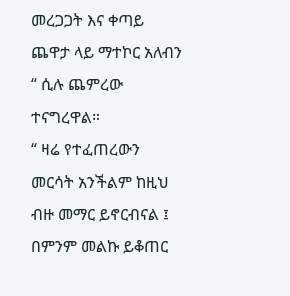መረጋጋት እና ቀጣይ ጨዋታ ላይ ማተኮር አለብን “ ሲሉ ጨምረው ተናግረዋል።
“ ዛሬ የተፈጠረውን መርሳት አንችልም ከዚህ ብዙ መማር ይኖርብናል ፤ በምንም መልኩ ይቆጠር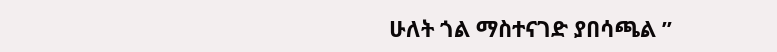ሁለት ጎል ማስተናገድ ያበሳጫል ”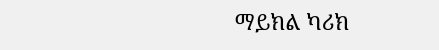ማይክል ካሪክ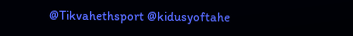@Tikvahethsport @kidusyoftahe